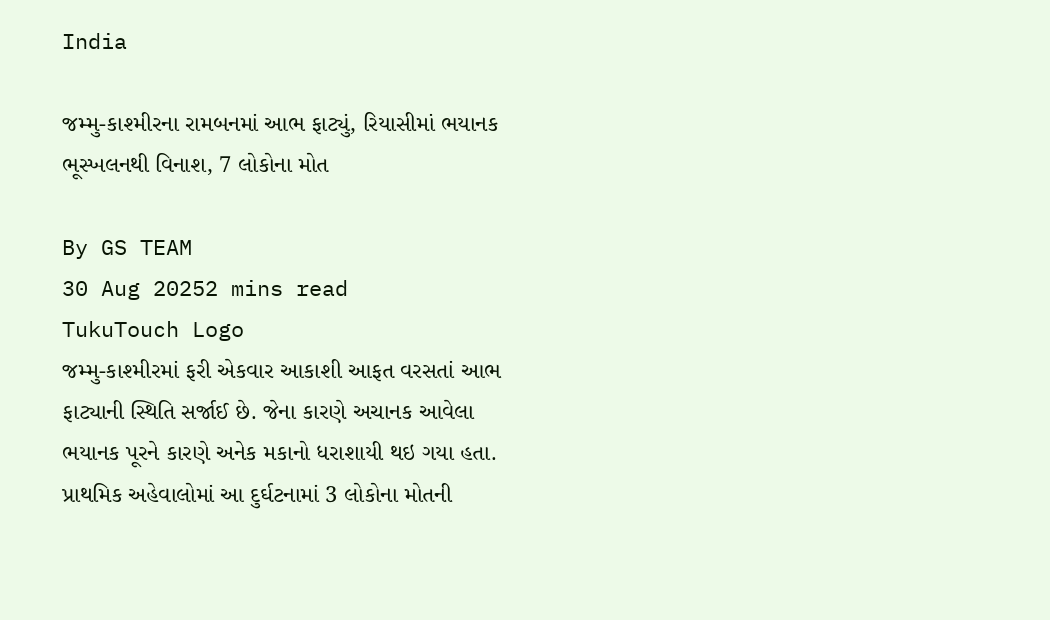India

જમ્મુ-કાશ્મીરના રામબનમાં આભ ફાટ્યું, રિયાસીમાં ભયાનક ભૂસ્ખલનથી વિનાશ, 7 લોકોના મોત

By GS TEAM
30 Aug 20252 mins read
TukuTouch Logo
જમ્મુ-કાશ્મીરમાં ફરી એકવાર આકાશી આફત વરસતાં આભ ફાટ્યાની સ્થિતિ સર્જાઈ છે. જેના કારણે અચાનક આવેલા ભયાનક પૂરને કારણે અનેક મકાનો ધરાશાયી થઇ ગયા હતા. પ્રાથમિક અહેવાલોમાં આ દુર્ઘટનામાં 3 લોકોના મોતની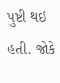પુષ્ટી થઇ હતી. જોકે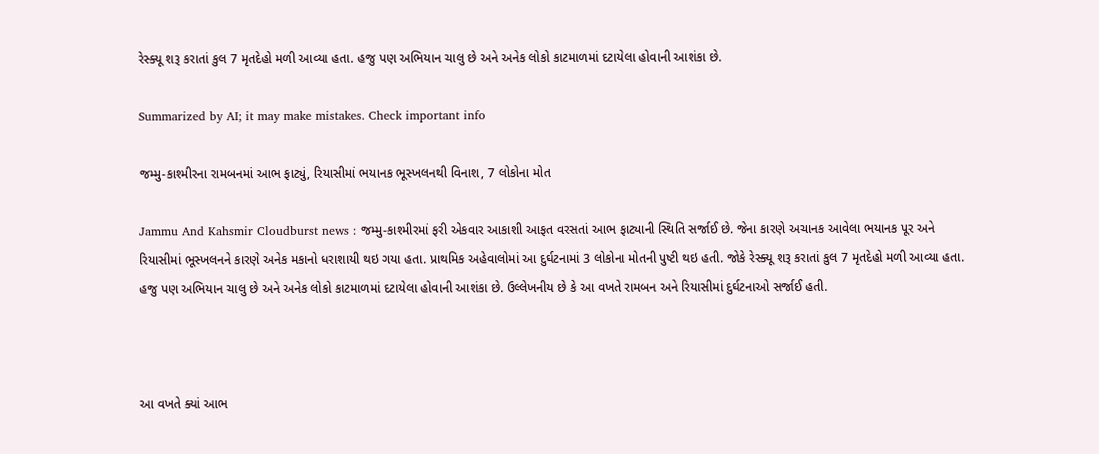રેસ્ક્યૂ શરૂ કરાતાં કુલ 7 મૃતદેહો મળી આવ્યા હતા. હજુ પણ અભિયાન ચાલુ છે અને અનેક લોકો કાટમાળમાં દટાયેલા હોવાની આશંકા છે.

Summarized by AI; it may make mistakes. Check important info

જમ્મુ-કાશ્મીરના રામબનમાં આભ ફાટ્યું, રિયાસીમાં ભયાનક ભૂસ્ખલનથી વિનાશ, 7 લોકોના મોત

Jammu And Kahsmir Cloudburst news : જમ્મુ-કાશ્મીરમાં ફરી એકવાર આકાશી આફત વરસતાં આભ ફાટ્યાની સ્થિતિ સર્જાઈ છે. જેના કારણે અચાનક આવેલા ભયાનક પૂર અને રિયાસીમાં ભૂસ્ખલનને કારણે અનેક મકાનો ધરાશાયી થઇ ગયા હતા. પ્રાથમિક અહેવાલોમાં આ દુર્ઘટનામાં 3 લોકોના મોતની પુષ્ટી થઇ હતી. જોકે રેસ્ક્યૂ શરૂ કરાતાં કુલ 7 મૃતદેહો મળી આવ્યા હતા. હજુ પણ અભિયાન ચાલુ છે અને અનેક લોકો કાટમાળમાં દટાયેલા હોવાની આશંકા છે. ઉલ્લેખનીય છે કે આ વખતે રામબન અને રિયાસીમાં દુર્ઘટનાઓ સર્જાઈ હતી.



આ વખતે ક્યાં આભ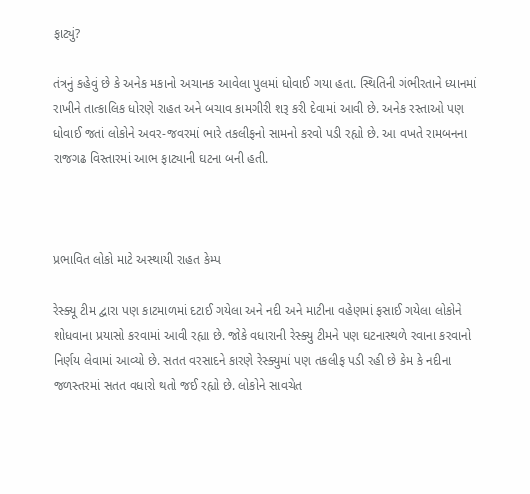ફાટ્યું?

તંત્રનું કહેવું છે કે અનેક મકાનો અચાનક આવેલા પુલમાં ધોવાઈ ગયા હતા. સ્થિતિની ગંભીરતાને ધ્યાનમાં રાખીને તાત્કાલિક ધોરણે રાહત અને બચાવ કામગીરી શરૂ કરી દેવામાં આવી છે. અનેક રસ્તાઓ પણ ધોવાઈ જતાં લોકોને અવર-જવરમાં ભારે તકલીફનો સામનો કરવો પડી રહ્યો છે. આ વખતે રામબનના રાજગઢ વિસ્તારમાં આભ ફાટ્યાની ઘટના બની હતી.



પ્રભાવિત લોકો માટે અસ્થાયી રાહત કેમ્પ

રેસ્ક્યૂ ટીમ દ્વારા પણ કાટમાળમાં દટાઈ ગયેલા અને નદી અને માટીના વહેણમાં ફસાઈ ગયેલા લોકોને શોધવાના પ્રયાસો કરવામાં આવી રહ્યા છે. જોકે વધારાની રેસ્ક્યુ ટીમને પણ ઘટનાસ્થળે રવાના કરવાનો નિર્ણય લેવામાં આવ્યો છે. સતત વરસાદને કારણે રેસ્ક્યુમાં પણ તકલીફ પડી રહી છે કેમ કે નદીના જળસ્તરમાં સતત વધારો થતો જઈ રહ્યો છે. લોકોને સાવચેત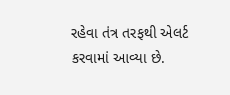રહેવા તંત્ર તરફથી એલર્ટ કરવામાં આવ્યા છે.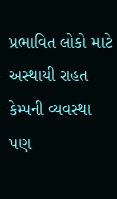પ્રભાવિત લોકો માટે અસ્થાયી રાહત કેમ્પની વ્યવસ્થા પણ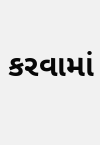કરવામાં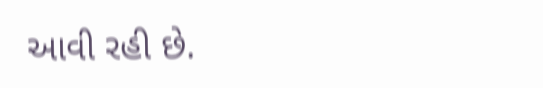આવી રહી છે.